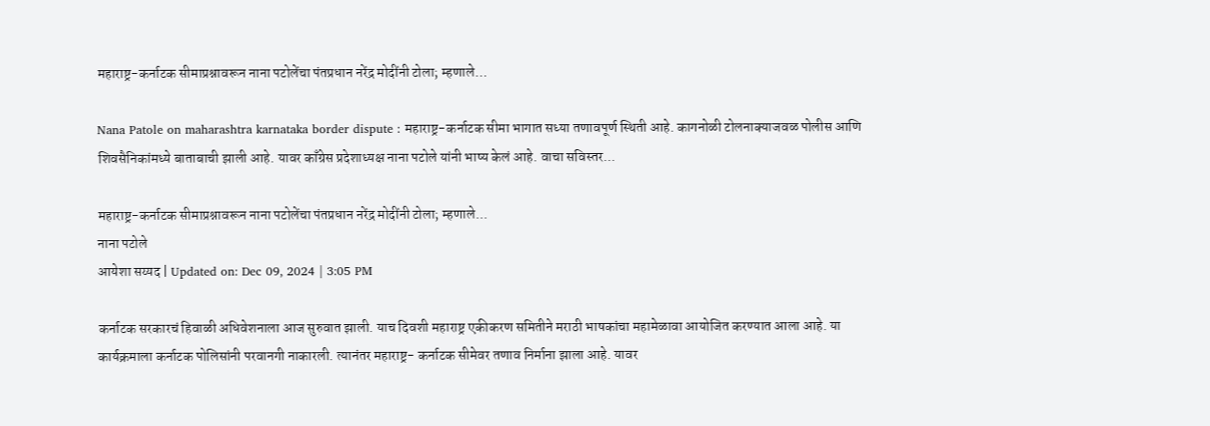महाराष्ट्र-कर्नाटक सीमाप्रश्नावरून नाना पटोलेंचा पंतप्रधान नरेंद्र मोदींनी टोला; म्हणाले…

Nana Patole on maharashtra karnataka border dispute : महाराष्ट्र-कर्नाटक सीमा भागात सध्या तणावपूर्ण स्थिती आहे. कागनोळी टोलनाक्याजवळ पोलीस आणि शिवसैनिकांमध्ये बाताबाची झाली आहे. यावर काँग्रेस प्रदेशाध्यक्ष नाना पटोले यांनी भाष्य केलं आहे. वाचा सविस्तर...

महाराष्ट्र-कर्नाटक सीमाप्रश्नावरून नाना पटोलेंचा पंतप्रधान नरेंद्र मोदींनी टोला; म्हणाले...
नाना पटोले
आयेशा सय्यद | Updated on: Dec 09, 2024 | 3:05 PM

कर्नाटक सरकारचं हिवाळी अधिवेशनाला आज सुरुवात झाली. याच दिवशी महाराष्ट्र एकीकरण समितीने मराठी भाषकांचा महामेळावा आयोजित करण्यात आला आहे. या कार्यक्रमाला कर्नाटक पोलिसांनी परवानगी नाकारली. त्यानंतर महाराष्ट्र- कर्नाटक सीमेवर तणाव निर्माना झाला आहे. यावर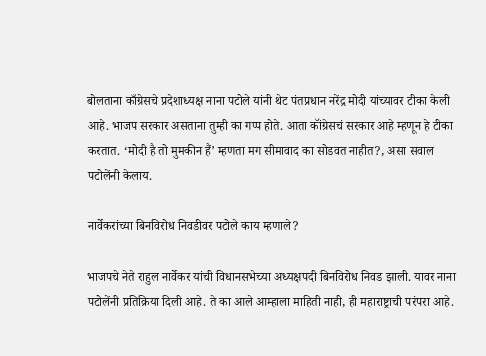बोलताना काँग्रेसचे प्रदेशाध्यक्ष नाना पटोले यांनी थेट पंतप्रधान नरेंद्र मोदी यांच्यावर टीका केली आहे. भाजप सरकार असताना तुम्ही का गप्प होते. आता कॉंग्रेसचं सरकार आहे म्हणून हे टीका करतात. ‘मोदी है तो मुमकीन हैं’ म्हणता मग सीमावाद का सोडवत नाहीत?, असा सवाल पटोलेंनी केलाय.

नार्वेकरांच्या बिनविरोध निवडीवर पटोले काय म्हणाले?

भाजपचे नेते राहुल नार्वेकर यांची विधानसभेच्या अध्यक्षपदी बिनविरोध निवड झाली. यावर नाना पटोलेंनी प्रतिक्रिया दिली आहे. ते का आले आम्हाला माहिती नाही, ही महाराष्ट्राची परंपरा आहे.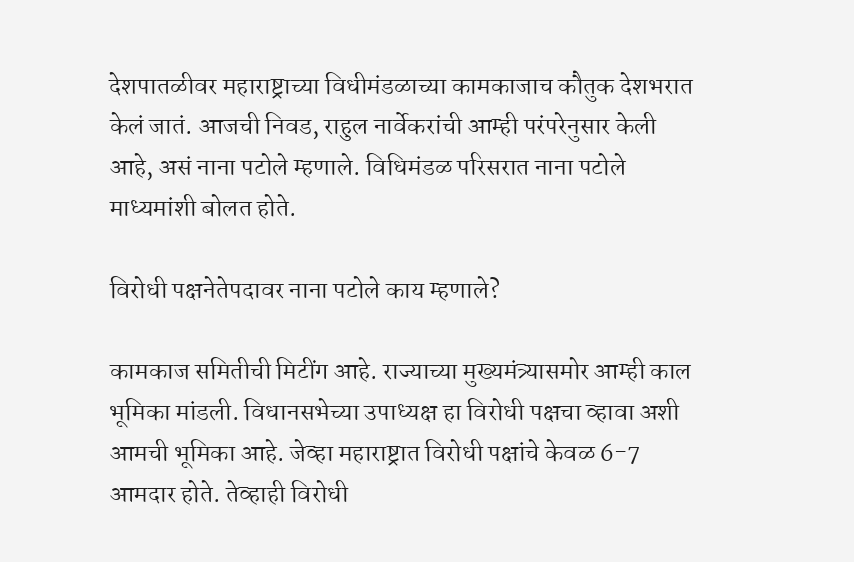देशपातळीवर महाराष्ट्राच्या विधीमंडळाच्या कामकाजाच कौतुक देशभरात केलं जातं. आजची निवड, राहुल नार्वेकरांची आम्ही परंपरेनुसार केली आहे, असं नाना पटोले म्हणाले. विधिमंडळ परिसरात नाना पटोले माध्यमांशी बोलत होते.

विरोधी पक्षनेतेपदावर नाना पटोले काय म्हणाले?

कामकाज समितीची मिटींग आहे. राज्याच्या मुख्यमंत्र्यासमोर आम्ही काल भूमिका मांडली. विधानसभेच्या उपाध्यक्ष हा विरोधी पक्षचा व्हावा अशी आमची भूमिका आहे. जेव्हा महाराष्ट्रात विरोधी पक्षांचे केवळ 6-7 आमदार होते. तेव्हाही विरोधी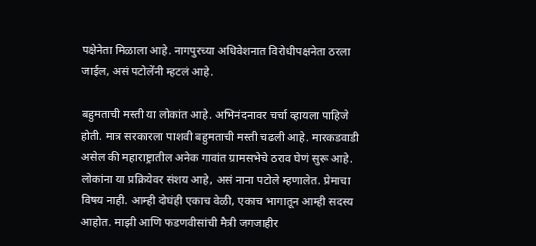पक्षेनेता मिळाला आहे. नागपुरच्या अधिवेशनात विरोधीपक्षनेता ठरला जाईल, असं पटोलेंनी म्हटलं आहे.

बहुमताची मस्ती या लोकांत आहे. अभिनंदनावर चर्चा व्हायला पाहिजे होती. मात्र सरकारला पाशवी बहुमताची मस्ती चढली आहे. मारकडवाडी असेल की महाराष्ट्रातील अनेक गावांत ग्रामसभेचे ठराव घेणं सुरू आहे. लोकांना या प्रक्रियेवर संशय आहे, असं नाना पटोले म्हणालेत. प्रेमाचा विषय नाही. आम्ही दोघंही एकाच वेळी, एकाच भागातून आम्ही सदस्य आहोत. माझी आणि फडणवीसांची मैत्री जगजाहीर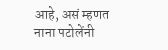आहे, असं म्हणत नाना पटोलेंनी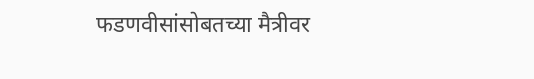फडणवीसांसोबतच्या मैत्रीवर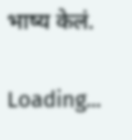भाष्य केलं.

Loading...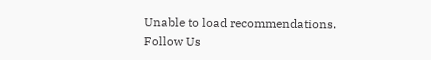Unable to load recommendations.
Follow Us